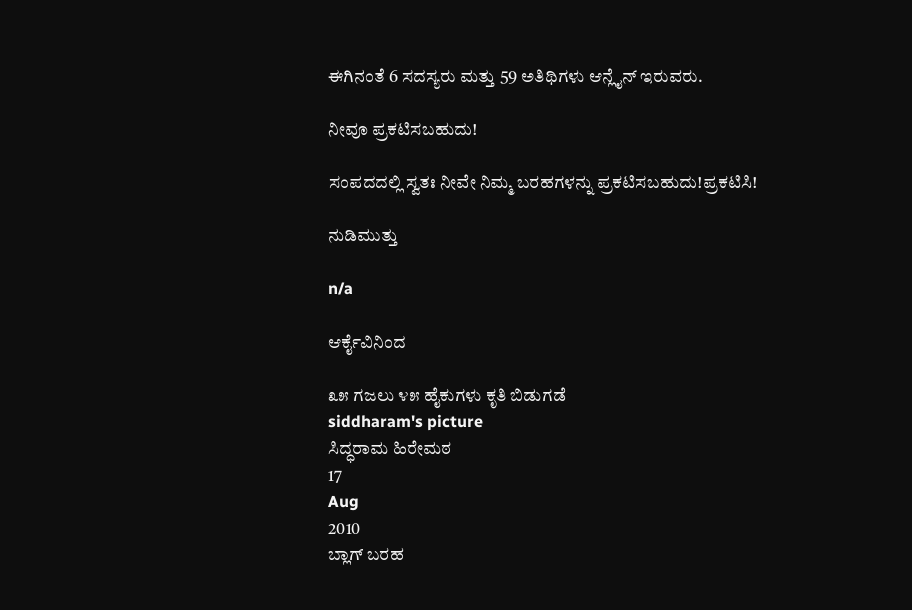ಈಗಿನಂತೆ 6 ಸದಸ್ಯರು ಮತ್ತು 59 ಅತಿಥಿಗಳು ಆನ್ಲೈನ್ ಇರುವರು.

ನೀವೂ ಪ್ರಕಟಿಸಬಹುದು!

ಸಂಪದದಲ್ಲಿ ಸ್ವತಃ ನೀವೇ ನಿಮ್ಮ ಬರಹಗಳನ್ನು ಪ್ರಕಟಿಸಬಹುದು!ಪ್ರಕಟಿಸಿ!

ನುಡಿಮುತ್ತು

n/a

ಆರ್ಕೈವಿನಿಂದ

೩೫ ಗಜಲು ೪೫ ಹೈಕುಗಳು ಕೃತಿ ಬಿಡುಗಡೆ
siddharam's picture
ಸಿದ್ಧರಾಮ ಹಿರೇಮಠ
17
Aug
2010
ಬ್ಲಾಗ್ ಬರಹ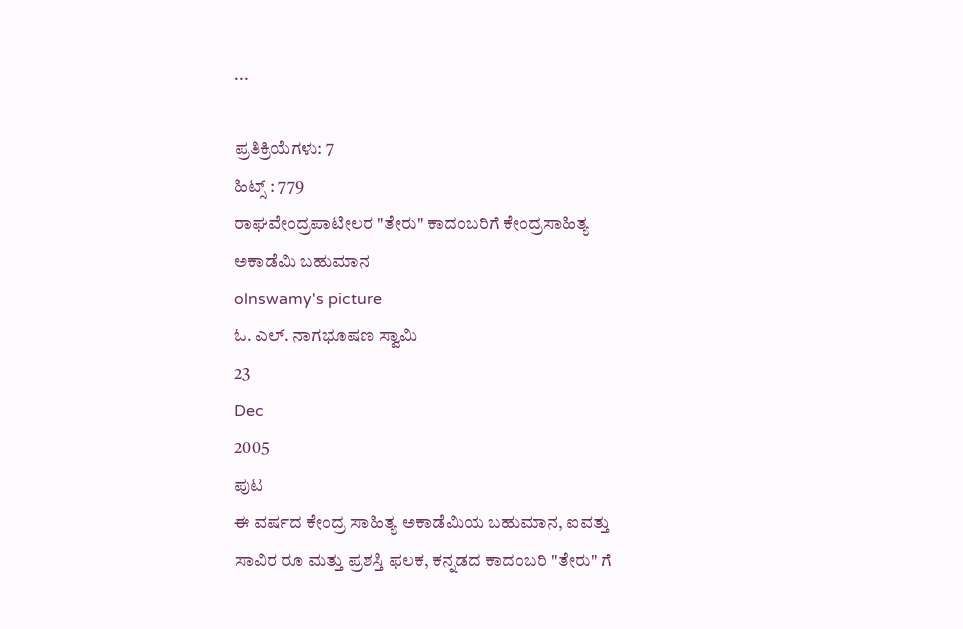...

ಪ್ರತಿಕ್ರಿಯೆಗಳು: 7
ಹಿಟ್ಸ್ : 779
ರಾಘವೇಂದ್ರಪಾಟೀಲರ "ತೇರು" ಕಾದಂಬರಿಗೆ ಕೇಂದ್ರಸಾಹಿತ್ಯ ಅಕಾಡೆಮಿ ಬಹುಮಾನ
olnswamy's picture
ಓ. ಎಲ್. ನಾಗಭೂಷಣ ಸ್ವಾಮಿ
23
Dec
2005
ಪುಟ
ಈ ವರ್ಷದ ಕೇಂದ್ರ ಸಾಹಿತ್ಯ ಅಕಾಡೆಮಿಯ ಬಹುಮಾನ, ಐವತ್ತು ಸಾವಿರ ರೂ ಮತ್ತು ಪ್ರಶಸ್ತಿ ಫಲಕ, ಕನ್ನಡದ ಕಾದಂಬರಿ "ತೇರು" ಗೆ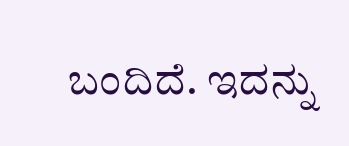ಬಂದಿದೆ. ಇದನ್ನು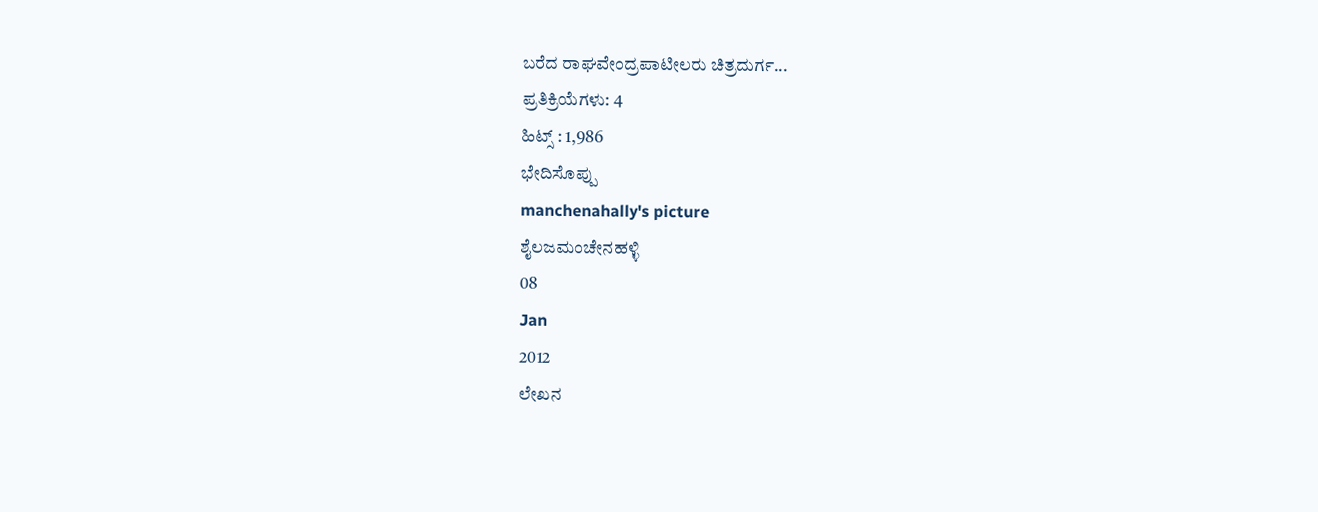ಬರೆದ ರಾಘವೇಂದ್ರಪಾಟೀಲರು ಚಿತ್ರದುರ್ಗ...
ಪ್ರತಿಕ್ರಿಯೆಗಳು: 4
ಹಿಟ್ಸ್ : 1,986
ಭೇದಿಸೊಪ್ಪು
manchenahally's picture
ಶೈಲಜಮಂಚೇನಹಳ್ಳಿ
08
Jan
2012
ಲೇಖನ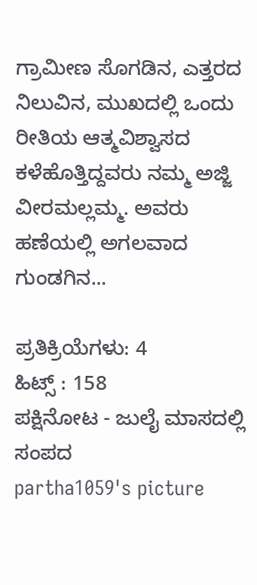ಗ್ರಾಮೀಣ ಸೊಗಡಿನ, ಎತ್ತರದ ನಿಲುವಿನ, ಮುಖದಲ್ಲಿ ಒಂದು ರೀತಿಯ ಆತ್ಮವಿಶ್ವಾಸದ ಕಳೆಹೊತ್ತಿದ್ದವರು ನಮ್ಮ ಅಜ್ಜಿ ವೀರಮಲ್ಲಮ್ಮ. ಅವರು ಹಣೆಯಲ್ಲಿ ಅಗಲವಾದ ಗುಂಡಗಿನ...

ಪ್ರತಿಕ್ರಿಯೆಗಳು: 4
ಹಿಟ್ಸ್ : 158
ಪಕ್ಷಿನೋಟ - ಜುಲೈ ಮಾಸದಲ್ಲಿ ಸಂಪದ
partha1059's picture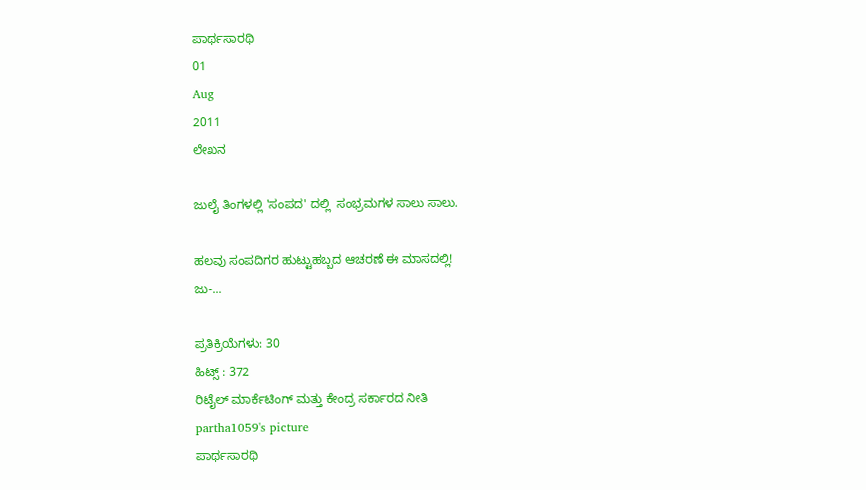ಪಾರ್ಥಸಾರಥಿ
01
Aug
2011
ಲೇಖನ

ಜುಲೈ ತಿಂಗಳಲ್ಲಿ 'ಸಂಪದ' ದಲ್ಲಿ  ಸಂಭ್ರಮಗಳ ಸಾಲು ಸಾಲು.

ಹಲವು ಸಂಪದಿಗರ ಹುಟ್ಟುಹಬ್ಬದ ಆಚರಣೆ ಈ ಮಾಸದಲ್ಲಿ!
ಜು-...

ಪ್ರತಿಕ್ರಿಯೆಗಳು: 30
ಹಿಟ್ಸ್ : 372
ರಿಟೈಲ್ ಮಾರ್ಕೆಟಿಂಗ್ ಮತ್ತು ಕೇಂದ್ರ ಸರ್ಕಾರದ ನೀತಿ
partha1059's picture
ಪಾರ್ಥಸಾರಥಿ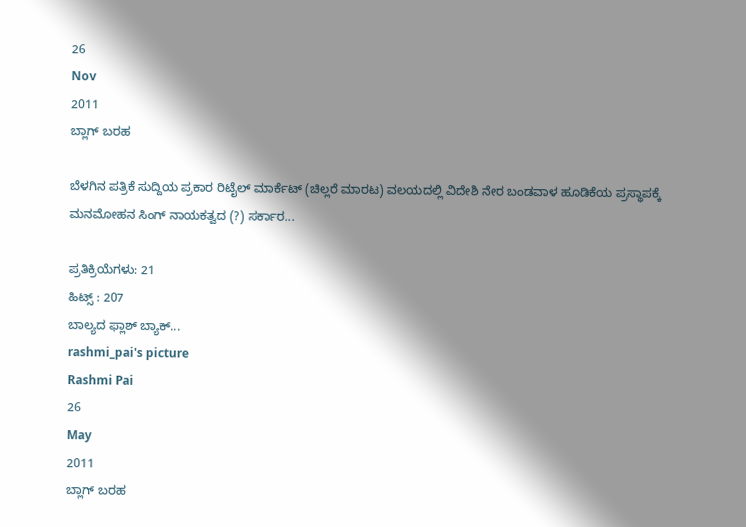26
Nov
2011
ಬ್ಲಾಗ್ ಬರಹ

ಬೆಳಗಿನ ಪತ್ರಿಕೆ ಸುದ್ದಿಯ ಪ್ರಕಾರ ರಿಟೈಲ್ ಮಾರ್ಕೆಟ್ (ಚಿಲ್ಲರೆ ಮಾರಟ) ವಲಯದಲ್ಲಿ ವಿದೇಶಿ ನೇರ ಬಂಡವಾಳ ಹೂಡಿಕೆಯ ಪ್ರಸ್ಥಾಪಕ್ಕೆ ಮನಮೋಹನ ಸಿಂಗ್ ನಾಯಕತ್ವದ (?) ಸರ್ಕಾರ...

ಪ್ರತಿಕ್ರಿಯೆಗಳು: 21
ಹಿಟ್ಸ್ : 207
ಬಾಲ್ಯದ ಫ್ಲಾಶ್ ಬ್ಯಾಕ್...
rashmi_pai's picture
Rashmi Pai
26
May
2011
ಬ್ಲಾಗ್ ಬರಹ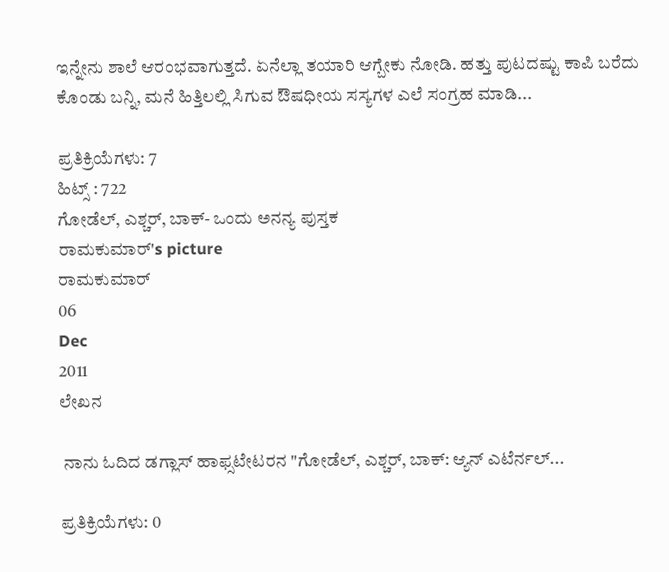ಇನ್ನೇನು ಶಾಲೆ ಆರಂಭವಾಗುತ್ತದೆ. ಏನೆಲ್ಲಾ ತಯಾರಿ ಆಗ್ಬೇಕು ನೋಡಿ. ಹತ್ತು ಪುಟದಷ್ಟು ಕಾಪಿ ಬರೆದು ಕೊಂಡು ಬನ್ನಿ, ಮನೆ ಹಿತ್ತಿಲಲ್ಲಿ ಸಿಗುವ ಔಷಧೀಯ ಸಸ್ಯಗಳ ಎಲೆ ಸಂಗ್ರಹ ಮಾಡಿ...

ಪ್ರತಿಕ್ರಿಯೆಗಳು: 7
ಹಿಟ್ಸ್ : 722
ಗೋಡೆಲ್, ಎಶ್ಚರ್, ಬಾಕ್- ಒಂದು ಅನನ್ಯ ಪುಸ್ತಕ
ರಾಮಕುಮಾರ್'s picture
ರಾಮಕುಮಾರ್
06
Dec
2011
ಲೇಖನ

 ನಾನು ಓದಿದ ಡಗ್ಲಾಸ್ ಹಾಫ್ಸಟೇಟರನ "ಗೋಡೆಲ್, ಎಶ್ಚರ್, ಬಾಕ್: ಆ್ಯನ್ ಎಟೆರ್ನಲ್...

ಪ್ರತಿಕ್ರಿಯೆಗಳು: 0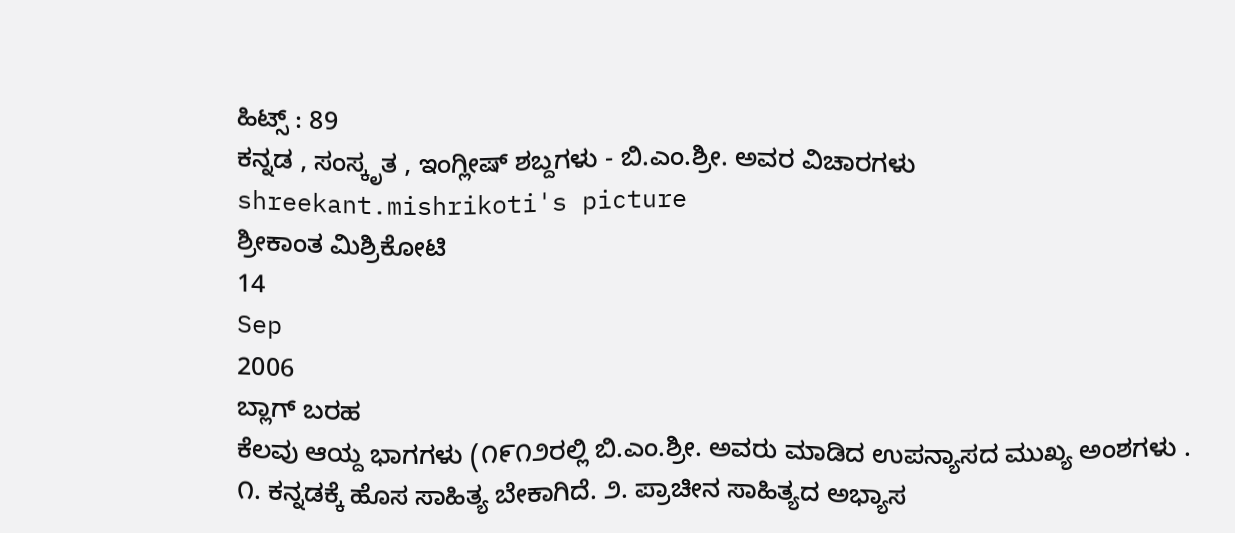ಹಿಟ್ಸ್ : 89
ಕನ್ನಡ , ಸಂಸ್ಕೃತ , ಇಂಗ್ಲೀಷ್ ಶಬ್ದಗಳು - ಬಿ.ಎಂ.ಶ್ರೀ. ಅವರ ವಿಚಾರಗಳು
shreekant.mishrikoti's picture
ಶ್ರೀಕಾಂತ ಮಿಶ್ರಿಕೋಟಿ
14
Sep
2006
ಬ್ಲಾಗ್ ಬರಹ
ಕೆಲವು ಆಯ್ದ ಭಾಗಗಳು (೧೯೧೨ರಲ್ಲಿ ಬಿ.ಎಂ.ಶ್ರೀ. ಅವರು ಮಾಡಿದ ಉಪನ್ಯಾಸದ ಮುಖ್ಯ ಅಂಶಗಳು . ೧. ಕನ್ನಡಕ್ಕೆ ಹೊಸ ಸಾಹಿತ್ಯ ಬೇಕಾಗಿದೆ. ೨. ಪ್ರಾಚೀನ ಸಾಹಿತ್ಯದ ಅಭ್ಯಾಸ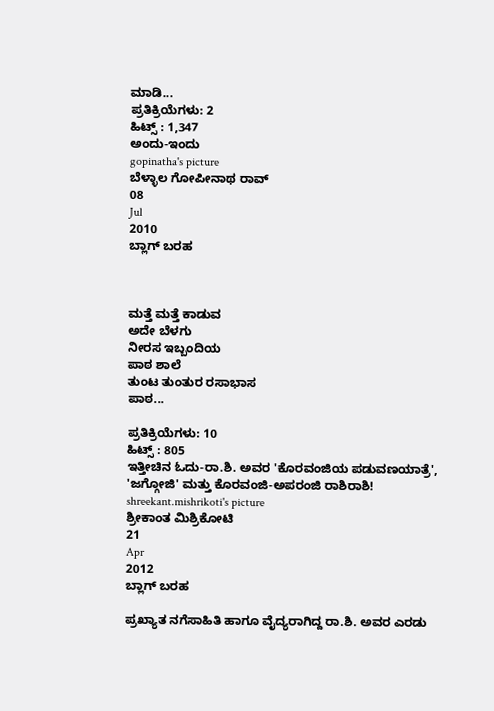ಮಾಡಿ...
ಪ್ರತಿಕ್ರಿಯೆಗಳು: 2
ಹಿಟ್ಸ್ : 1,347
ಅಂದು-ಇಂದು
gopinatha's picture
ಬೆಳ್ಳಾಲ ಗೋಪೀನಾಥ ರಾವ್
08
Jul
2010
ಬ್ಲಾಗ್ ಬರಹ



ಮತ್ತೆ ಮತ್ತೆ ಕಾಡುವ
ಅದೇ ಬೆಳಗು
ನೀರಸ ಇಬ್ಬಂದಿಯ
ಪಾಠ ಶಾಲೆ
ತುಂಟ ತುಂತುರ ರಸಾಭಾಸ
ಪಾಠ...

ಪ್ರತಿಕ್ರಿಯೆಗಳು: 10
ಹಿಟ್ಸ್ : 805
ಇತ್ತೀಚಿನ ಓದು-ರಾ.ಶಿ. ಅವರ 'ಕೊರವಂಜಿಯ ಪಡುವಣಯಾತ್ರೆ', 'ಜಗ್ಗೋಜಿ' ಮತ್ತು ಕೊರವಂಜಿ-ಅಪರಂಜಿ ರಾಶಿರಾಶಿ!
shreekant.mishrikoti's picture
ಶ್ರೀಕಾಂತ ಮಿಶ್ರಿಕೋಟಿ
21
Apr
2012
ಬ್ಲಾಗ್ ಬರಹ

ಪ್ರಖ್ಯಾತ ನಗೆಸಾಹಿತಿ ಹಾಗೂ ವೈದ್ಯರಾಗಿದ್ದ ರಾ.ಶಿ. ಅವರ ಎರಡು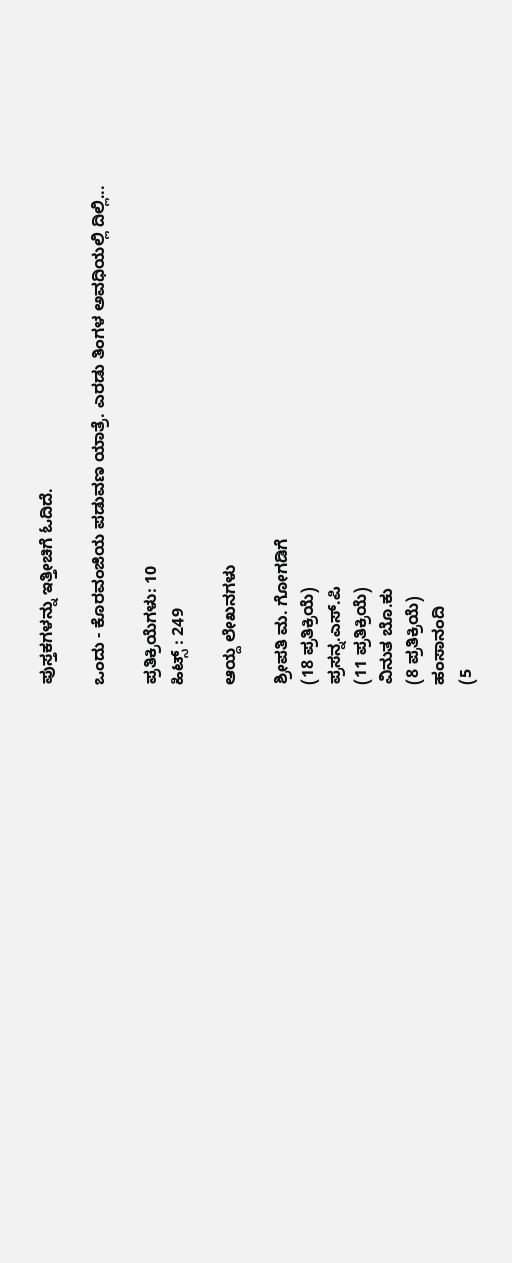ಪುಸ್ತಕಗಳನ್ನು ಇತ್ತೀಚಿಗೆ ಓದಿದೆ.

ಒಂದು - ಕೊರವಂಜಿಯ ಪಡುವಣ ಯಾತ್ರೆ. ಎರಡು ತಿಂಗಳ ಅವಧಿಯಲ್ಲಿ ದಿಲ್ಲಿ...

ಪ್ರತಿಕ್ರಿಯೆಗಳು: 10
ಹಿಟ್ಸ್ : 249

ಆಯ್ದ ಲೇಖನಗಳು

ಶ್ರೀಪತಿ ಮ. ಗೋಗಡಿಗೆ
(18 ಪ್ರತಿಕ್ರಿಯೆ)
ಪ್ರಸನ್ನ.ಎಸ್.ಪಿ
(11 ಪ್ರತಿಕ್ರಿಯೆ)
ವಿನುತ ಬೊ.ಕು
(8 ಪ್ರತಿಕ್ರಿಯೆ)
ಹಂಸಾನಂದಿ
(5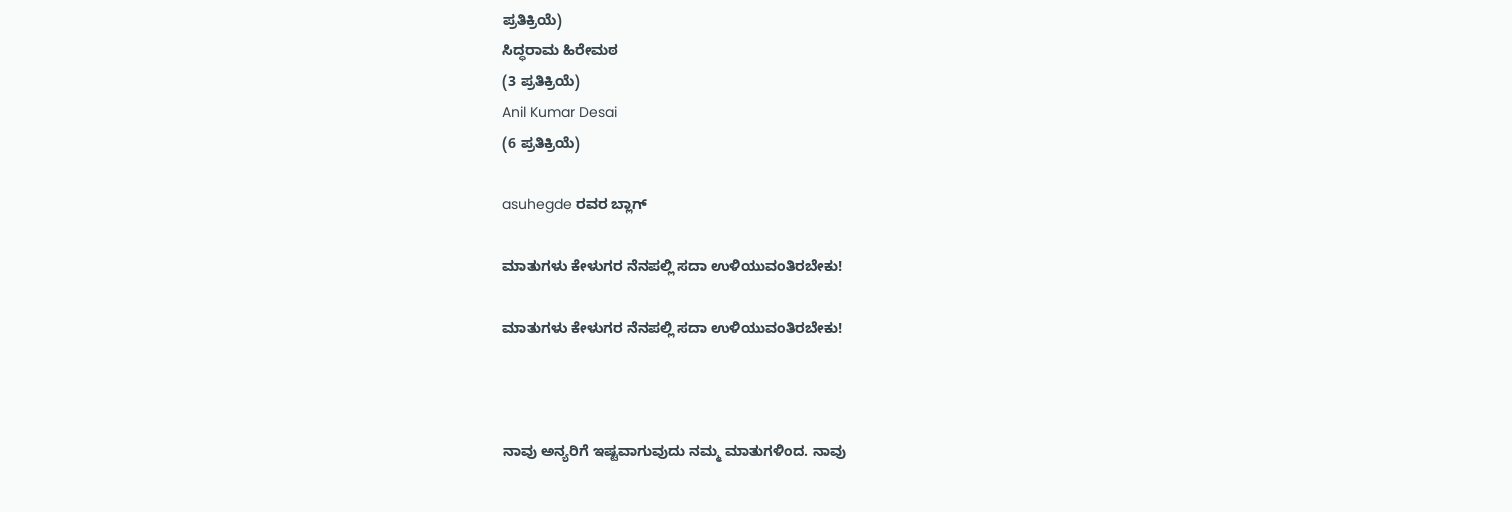ಪ್ರತಿಕ್ರಿಯೆ)
ಸಿದ್ಧರಾಮ ಹಿರೇಮಠ
(3 ಪ್ರತಿಕ್ರಿಯೆ)
Anil Kumar Desai
(6 ಪ್ರತಿಕ್ರಿಯೆ)

asuhegde ರವರ ಬ್ಲಾಗ್

ಮಾತುಗಳು ಕೇಳುಗರ ನೆನಪಲ್ಲಿ ಸದಾ ಉಳಿಯುವಂತಿರಬೇಕು!

ಮಾತುಗಳು ಕೇಳುಗರ ನೆನಪಲ್ಲಿ ಸದಾ ಉಳಿಯುವಂತಿರಬೇಕು!



ನಾವು ಅನ್ಯರಿಗೆ ಇಷ್ಟವಾಗುವುದು ನಮ್ಮ ಮಾತುಗಳಿಂದ. ನಾವು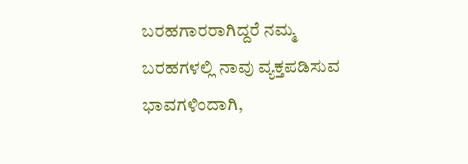ಬರಹಗಾರರಾಗಿದ್ದರೆ ನಮ್ಮ ಬರಹಗಳಲ್ಲಿ ನಾವು ವ್ಯಕ್ತಪಡಿಸುವ ಭಾವಗಳಿಂದಾಗಿ,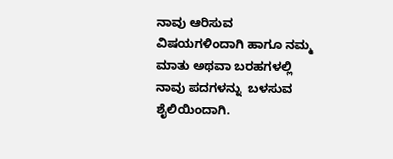ನಾವು ಆರಿಸುವ ವಿಷಯಗಳಿಂದಾಗಿ ಹಾಗೂ ನಮ್ಮ ಮಾತು ಅಥವಾ ಬರಹಗಳಲ್ಲಿ ನಾವು ಪದಗಳನ್ನು  ಬಳಸುವ ಶೈಲಿಯಿಂದಾಗಿ.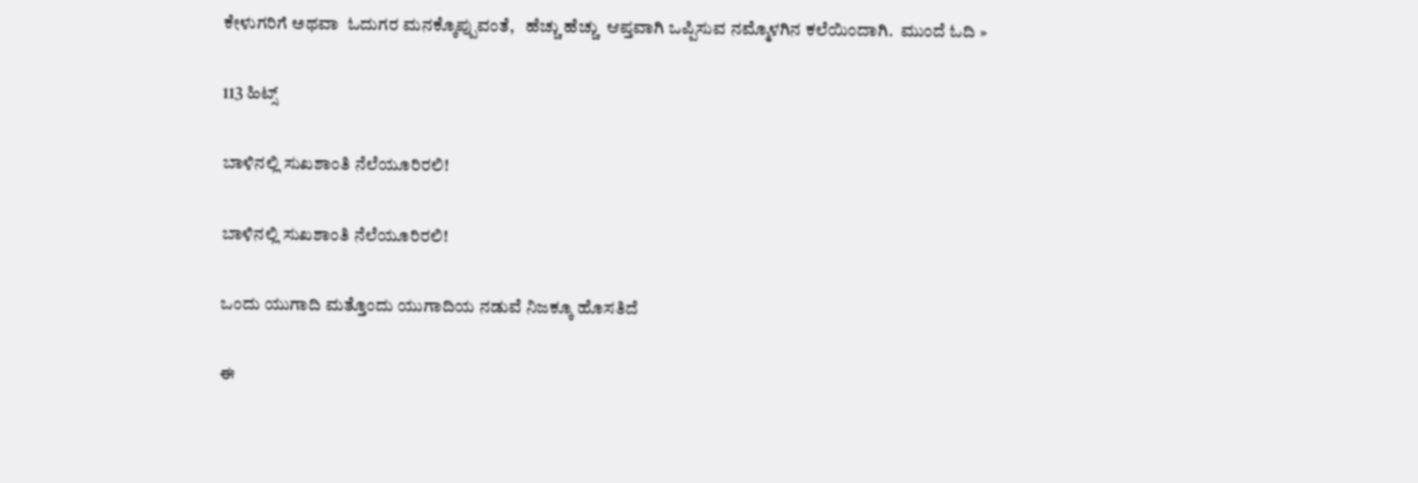ಕೇಳುಗರಿಗೆ ಅಥವಾ  ಓದುಗರ ಮನಕ್ಕೊಪ್ಪುವಂತೆ,   ಹೆಚ್ಚು ಹೆಚ್ಚು  ಆಪ್ತವಾಗಿ ಒಪ್ಪಿಸುವ ನಮ್ಮೊಳಗಿನ ಕಲೆಯಿಂದಾಗಿ.  ಮುಂದೆ ಓದಿ »

113 ಹಿಟ್ಸ್

ಬಾಳಿನಲ್ಲಿ ಸುಖಶಾಂತಿ ನೆಲೆಯೂರಿರಲಿ!

ಬಾಳಿನಲ್ಲಿ ಸುಖಶಾಂತಿ ನೆಲೆಯೂರಿರಲಿ!

ಒಂದು ಯುಗಾದಿ ಮತ್ತೊಂದು ಯುಗಾದಿಯ ನಡುವೆ ನಿಜಕ್ಕೂ ಹೊಸತಿದೆ

ಈ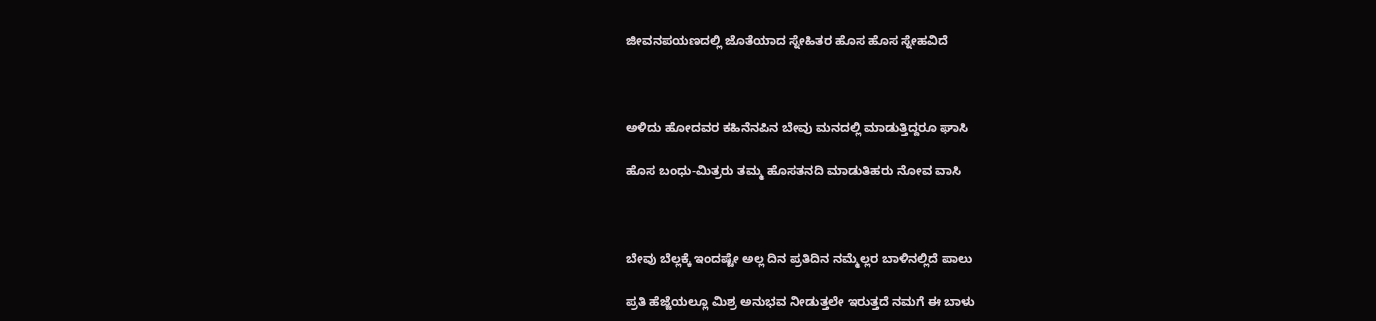ಜೀವನಪಯಣದಲ್ಲಿ ಜೊತೆಯಾದ ಸ್ನೇಹಿತರ ಹೊಸ ಹೊಸ ಸ್ನೇಹವಿದೆ



ಅಳಿದು ಹೋದವರ ಕಹಿನೆನಪಿನ ಬೇವು ಮನದಲ್ಲಿ ಮಾಡುತ್ತಿದ್ದರೂ ಘಾಸಿ

ಹೊಸ ಬಂಧು-ಮಿತ್ರರು ತಮ್ಮ ಹೊಸತನದಿ ಮಾಡುತಿಹರು ನೋವ ವಾಸಿ



ಬೇವು ಬೆಲ್ಲಕ್ಕೆ ಇಂದಷ್ಟೇ ಅಲ್ಲ ದಿನ ಪ್ರತಿದಿನ ನಮ್ಮೆಲ್ಲರ ಬಾಳಿನಲ್ಲಿದೆ ಪಾಲು

ಪ್ರತಿ ಹೆಜ್ಜೆಯಲ್ಲೂ ಮಿಶ್ರ ಅನುಭವ ನೀಡುತ್ತಲೇ ಇರುತ್ತದೆ ನಮಗೆ ಈ ಬಾಳು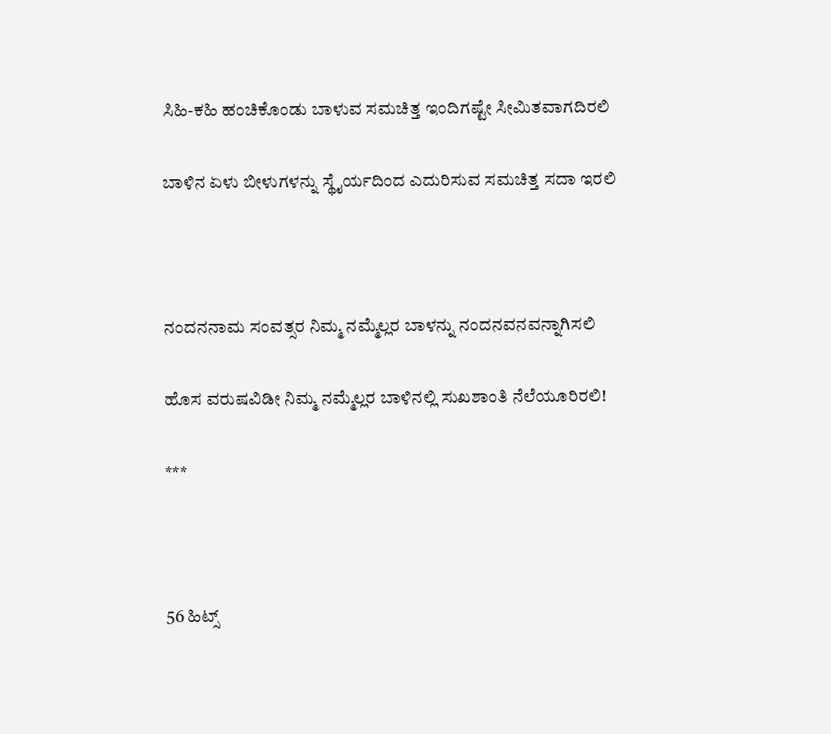ಸಿಹಿ-ಕಹಿ ಹಂಚಿಕೊಂಡು ಬಾಳುವ ಸಮಚಿತ್ತ ಇಂದಿಗಷ್ಟೇ ಸೀಮಿತವಾಗದಿರಲಿ

ಬಾಳಿನ ಏಳು ಬೀಳುಗಳನ್ನು ಸ್ಥೈರ್ಯದಿಂದ ಎದುರಿಸುವ ಸಮಚಿತ್ತ ಸದಾ ಇರಲಿ



ನಂದನನಾಮ ಸಂವತ್ಸರ ನಿಮ್ಮ ನಮ್ಮೆಲ್ಲರ ಬಾಳನ್ನು ನಂದನವನವನ್ನಾಗಿಸಲಿ

ಹೊಸ ವರುಷವಿಡೀ ನಿಮ್ಮ ನಮ್ಮೆಲ್ಲರ ಬಾಳಿನಲ್ಲಿ ಸುಖಶಾಂತಿ ನೆಲೆಯೂರಿರಲಿ!

***



56 ಹಿಟ್ಸ್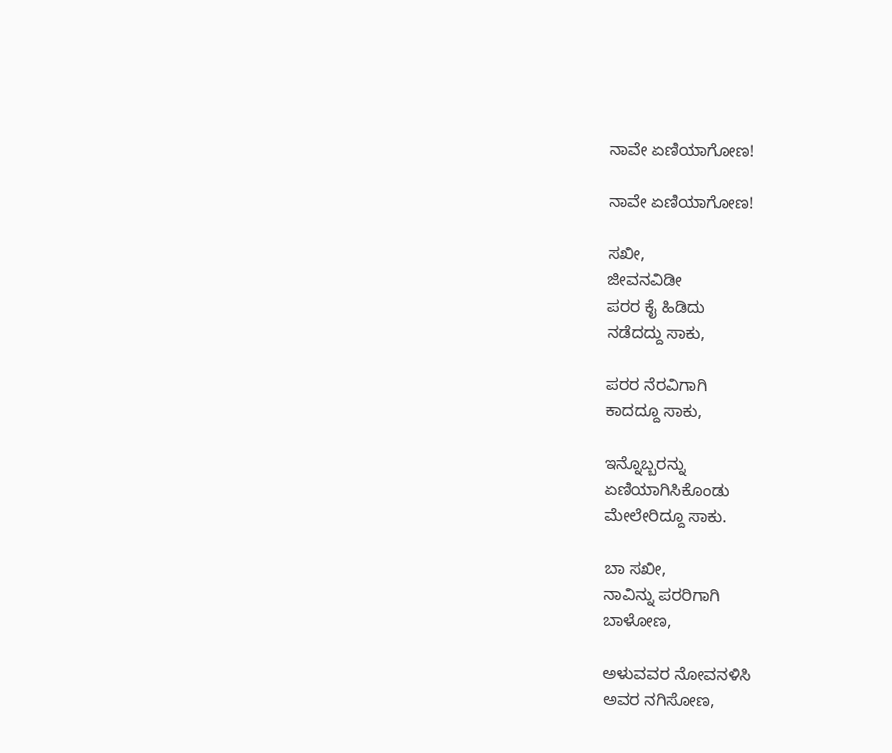ನಾವೇ ಏಣಿಯಾಗೋಣ!

ನಾವೇ ಏಣಿಯಾಗೋಣ!

ಸಖೀ,
ಜೀವನವಿಡೀ
ಪರರ ಕೈ ಹಿಡಿದು
ನಡೆದದ್ದು ಸಾಕು,

ಪರರ ನೆರವಿಗಾಗಿ
ಕಾದದ್ದೂ ಸಾಕು,

ಇನ್ನೊಬ್ಬರನ್ನು
ಏಣಿಯಾಗಿಸಿಕೊಂಡು
ಮೇಲೇರಿದ್ದೂ ಸಾಕು.

ಬಾ ಸಖೀ,
ನಾವಿನ್ನು ಪರರಿಗಾಗಿ
ಬಾಳೋಣ,

ಅಳುವವರ ನೋವನಳಿಸಿ
ಅವರ ನಗಿಸೋಣ,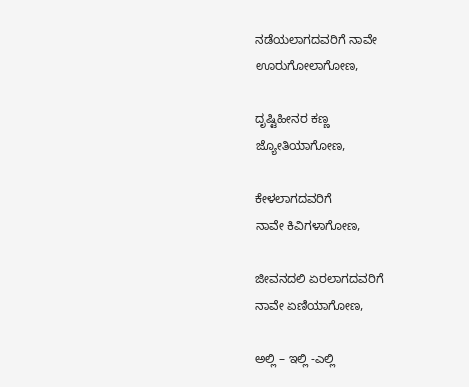ನಡೆಯಲಾಗದವರಿಗೆ ನಾವೇ
ಊರುಗೋಲಾಗೋಣ,

ದೃಷ್ಟಿಹೀನರ ಕಣ್ಣ
ಜ್ಯೋತಿಯಾಗೋಣ,

ಕೇಳಲಾಗದವರಿಗೆ
ನಾವೇ ಕಿವಿಗಳಾಗೋಣ,

ಜೀವನದಲಿ ಏರಲಾಗದವರಿಗೆ
ನಾವೇ ಏಣಿಯಾಗೋಣ,

ಅಲ್ಲಿ – ಇಲ್ಲಿ -ಎಲ್ಲಿ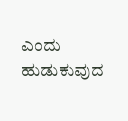ಎಂದು ಹುಡುಕುವುದ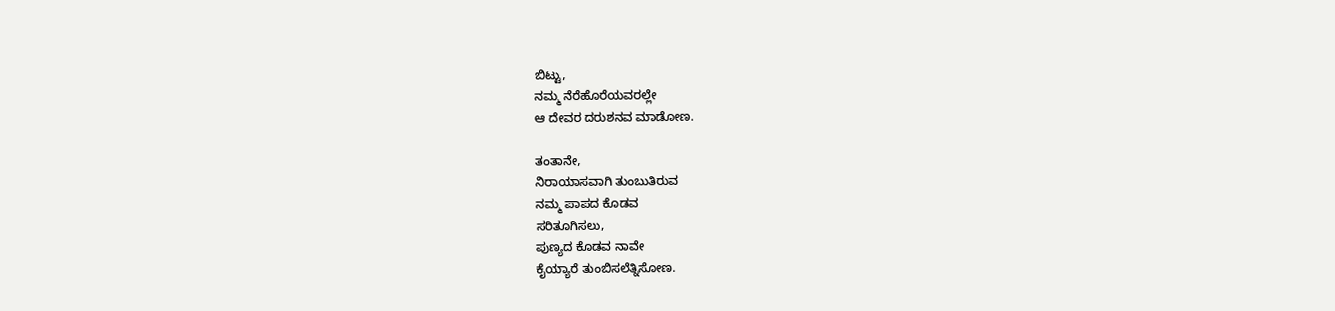ಬಿಟ್ಟು,
ನಮ್ಮ ನೆರೆಹೊರೆಯವರಲ್ಲೇ
ಆ ದೇವರ ದರುಶನವ ಮಾಡೋಣ.

ತಂತಾನೇ,
ನಿರಾಯಾಸವಾಗಿ ತುಂಬುತಿರುವ
ನಮ್ಮ ಪಾಪದ ಕೊಡವ
ಸರಿತೂಗಿಸಲು,
ಪುಣ್ಯದ ಕೊಡವ ನಾವೇ
ಕೈಯ್ಯಾರೆ ತುಂಬಿಸಲೆತ್ನಿಸೋಣ.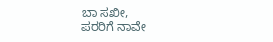ಬಾ ಸಖೀ,
ಪರರಿಗೆ ನಾವೇ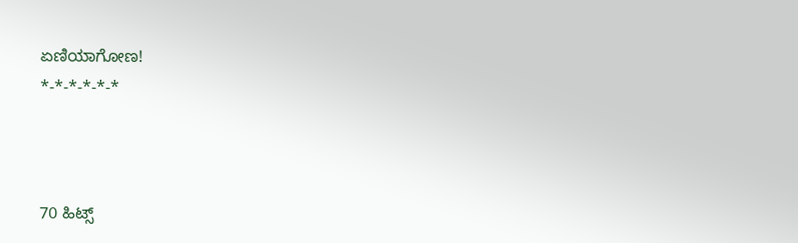ಏಣಿಯಾಗೋಣ!
*-*-*-*-*-*



70 ಹಿಟ್ಸ್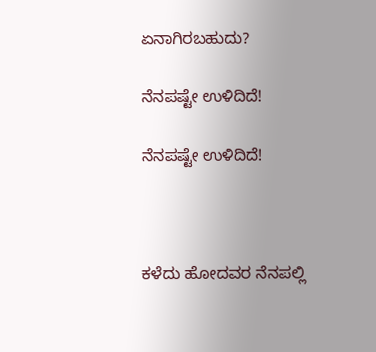ಏನಾಗಿರಬಹುದು?

ನೆನಪಷ್ಟೇ ಉಳಿದಿದೆ!

ನೆನಪಷ್ಟೇ ಉಳಿದಿದೆ!



ಕಳೆದು ಹೋದವರ ನೆನಪಲ್ಲಿ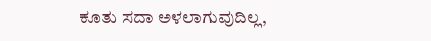ಕೂತು ಸದಾ ಅಳಲಾಗುವುದಿಲ್ಲ,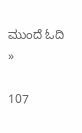ಮುಂದೆ ಓದಿ »

107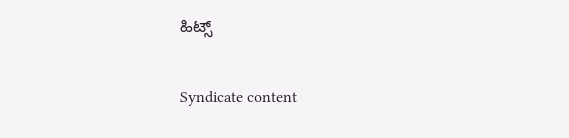ಹಿಟ್ಸ್

Syndicate content